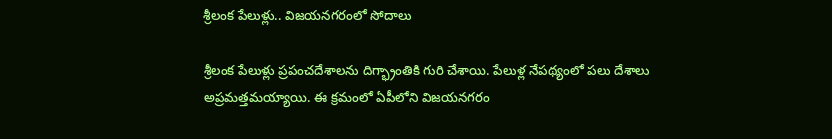శ్రీలంక పేలుళ్లు.. విజయనగరంలో సోదాలు

శ్రీలంక పేలుళ్లు ప్రపంచదేశాలను దిగ్భ్రాంతికి గురి చేశాయి. పేలుళ్ల నేపథ్యంలో పలు దేశాలు అప్రమత్తమయ్యాయి. ఈ క్రమంలో ఏపీలోని విజయనగరం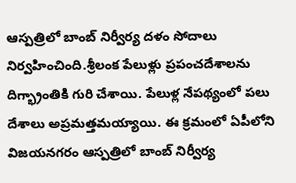ఆస్పత్రిలో బాంబ్ నిర్వీర్య దళం సోదాలు నిర్వహించింది.శ్రీలంక పేలుళ్లు ప్రపంచదేశాలను దిగ్భ్రాంతికి గురి చేశాయి. పేలుళ్ల నేపథ్యంలో పలు దేశాలు అప్రమత్తమయ్యాయి. ఈ క్రమంలో ఏపీలోని విజయనగరం ఆస్పత్రిలో బాంబ్ నిర్వీర్య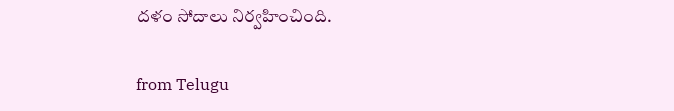దళం సోదాలు నిర్వహించింది.

from Telugu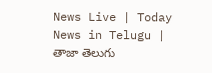News Live | Today News in Telugu | తాజా తెలుగు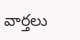వార్తలు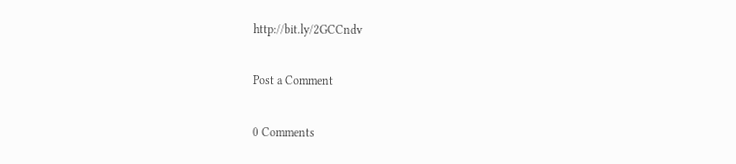http://bit.ly/2GCCndv

Post a Comment

0 Comments